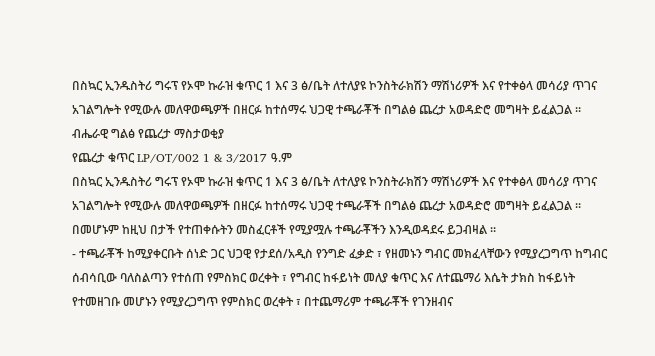በስኳር ኢንዱስትሪ ግሩፕ የኦሞ ኩራዝ ቁጥር 1 እና 3 ፅ/ቤት ለተለያዩ ኮንስትራክሽን ማሽነሪዎች እና የተቀፅላ መሳሪያ ጥገና አገልግሎት የሚውሉ መለዋወጫዎች በዘርፉ ከተሰማሩ ህጋዊ ተጫራቾች በግልፅ ጨረታ አወዳድሮ መግዛት ይፈልጋል ።
ብሔራዊ ግልፅ የጨረታ ማስታወቂያ
የጨረታ ቁጥር LP/OT/002 1 & 3/2017 ዓ.ም
በስኳር ኢንዱስትሪ ግሩፕ የኦሞ ኩራዝ ቁጥር 1 እና 3 ፅ/ቤት ለተለያዩ ኮንስትራክሽን ማሽነሪዎች እና የተቀፅላ መሳሪያ ጥገና አገልግሎት የሚውሉ መለዋወጫዎች በዘርፉ ከተሰማሩ ህጋዊ ተጫራቾች በግልፅ ጨረታ አወዳድሮ መግዛት ይፈልጋል ።
በመሆኑም ከዚህ በታች የተጠቀሱትን መስፈርቶች የሚያሟሉ ተጫራቾችን እንዲወዳደሩ ይጋብዛል ።
- ተጫራቾች ከሚያቀርቡት ሰነድ ጋር ህጋዊ የታደሰ/አዲስ የንግድ ፈቃድ ፣ የዘመኑን ግብር መክፈላቸውን የሚያረጋግጥ ከግብር ሰብሳቢው ባለስልጣን የተሰጠ የምስክር ወረቀት ፣ የግብር ከፋይነት መለያ ቁጥር እና ለተጨማሪ እሴት ታክስ ከፋይነት የተመዘገቡ መሆኑን የሚያረጋግጥ የምስክር ወረቀት ፣ በተጨማሪም ተጫራቾች የገንዘብና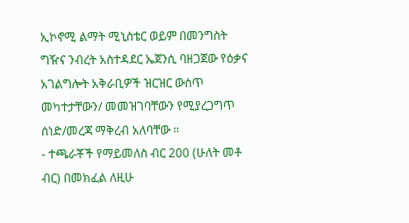ኢኮኖሚ ልማት ሚኒስቴር ወይም በመንግስት ግዥና ንብረት አስተዳደር ኤጀንሲ ባዘጋጀው የዕቃና አገልግሎት አቅራቢዎች ዝርዝር ውስጥ መካተታቸውን/ መመዝገባቸውን የሚያረጋግጥ ሰነድ/መረጃ ማቅረብ አለባቸው ።
- ተጫራቾች የማይመለስ ብር 200 (ሁለት መቶ ብር) በመክፈል ለዚሁ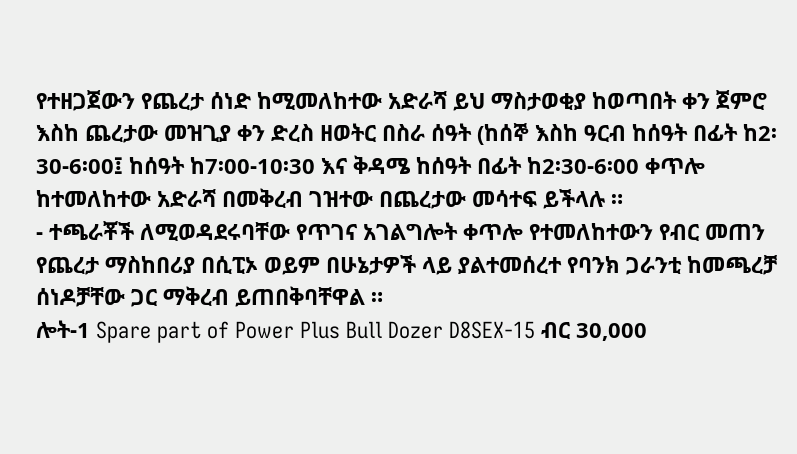የተዘጋጀውን የጨረታ ሰነድ ከሚመለከተው አድራሻ ይህ ማስታወቂያ ከወጣበት ቀን ጀምሮ እስከ ጨረታው መዝጊያ ቀን ድረስ ዘወትር በስራ ሰዓት (ከሰኞ እስከ ዓርብ ከሰዓት በፊት ከ2፡30-6፡00፤ ከሰዓት ከ7፡00-10፡30 እና ቅዳሜ ከሰዓት በፊት ከ2፡30-6፡00 ቀጥሎ ከተመለከተው አድራሻ በመቅረብ ገዝተው በጨረታው መሳተፍ ይችላሉ ።
- ተጫራቾች ለሚወዳደሩባቸው የጥገና አገልግሎት ቀጥሎ የተመለከተውን የብር መጠን የጨረታ ማስከበሪያ በሲፒኦ ወይም በሁኔታዎች ላይ ያልተመሰረተ የባንክ ጋራንቲ ከመጫረቻ ሰነዶቻቸው ጋር ማቅረብ ይጠበቅባቸዋል ።
ሎት-1 Spare part of Power Plus Bull Dozer D8SEX-15 ብር 30,000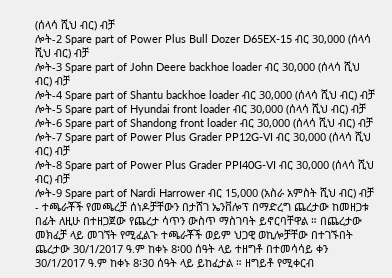(ሰላሳ ሺህ ብር) ብቻ
ሎት-2 Spare part of Power Plus Bull Dozer D65EX-15 ብር 30,000 (ሰላሳ ሺህ ብር) ብቻ
ሎት-3 Spare part of John Deere backhoe loader ብር 30,000 (ሰላሳ ሺህ ብር) ብቻ
ሎት-4 Spare part of Shantu backhoe loader ብር 30,000 (ሰላሳ ሺህ ብር) ብቻ
ሎት-5 Spare part of Hyundai front loader ብር 30,000 (ሰላሳ ሺህ ብር) ብቻ
ሎት-6 Spare part of Shandong front loader ብር 30,000 (ሰላሳ ሺህ ብር) ብቻ
ሎት-7 Spare part of Power Plus Grader PP12G-VI ብር 30,000 (ሰላሳ ሺህ ብር) ብቻ
ሎት-8 Spare part of Power Plus Grader PPI40G-VI ብር 30,000 (ሰላሳ ሺህ ብር) ብቻ
ሎት-9 Spare part of Nardi Harrower ብር 15,000 (አስራ አምስት ሺህ ብር) ብቻ
- ተጫራቾች የመጫረቻ ሰነዶቻቸውን በታሸገ ኤንቨሎፕ በማድረግ ጨረታው ከመዘጋቱ በፊት ለዚሁ በተዘጋጀው የጨረታ ሳጥን ውስጥ ማስገባት ይኖርባቸዋል ። በጨረታው መክፈቻ ላይ መገኘት የሚፈልጉ ተጫራቾች ወይም ህጋዊ ወኪሎቻቸው በተገኙበት ጨረታው 30/1/2017 ዓ.ም ከቀኑ 8፡00 ሰዓት ላይ ተዘግቶ በተመሳሳይ ቀን 30/1/2017 ዓ.ም ከቀኑ 8፡30 ሰዓት ላይ ይከፈታል ። ዘግይቶ የሚቀርብ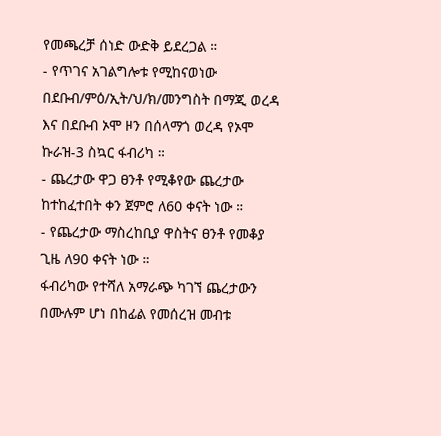የመጫረቻ ሰነድ ውድቅ ይደረጋል ።
- የጥገና አገልግሎቱ የሚከናወነው በደቡብ/ምዕ/ኢት/ህ/ክ/መንግስት በማጂ ወረዳ እና በደቡብ ኦሞ ዞን በሰላማጎ ወረዳ የኦሞ ኩራዝ-3 ስኳር ፋብሪካ ።
- ጨረታው ዋጋ ፀንቶ የሚቆየው ጨረታው ከተከፈተበት ቀን ጀምሮ ለ60 ቀናት ነው ።
- የጨረታው ማስረከቢያ ዋስትና ፀንቶ የመቆያ ጊዜ ለ90 ቀናት ነው ።
ፋብሪካው የተሻለ አማራጭ ካገኘ ጨረታውን በሙሉም ሆነ በከፊል የመሰረዝ መብቱ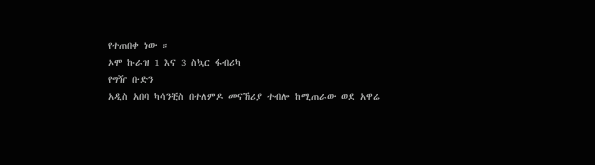የተጠበቀ ነው ።
ኦሞ ኩራዝ 1 እና 3 ስኳር ፋብሪካ
የግዥ ቡድን
አዲስ አበባ ካሳንቺስ በተለምዶ መናኸሪያ ተብሎ ከሚጠራው ወደ አዋሬ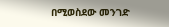በሚወስደው መንገድ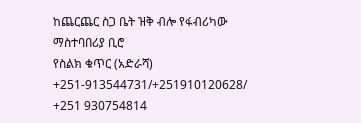ከጨርጨር ስጋ ቤት ዝቅ ብሎ የፋብሪካው ማስተባበሪያ ቢሮ
የስልክ ቁጥር (አድራሻ) +251-913544731/+251910120628/
+251 930754814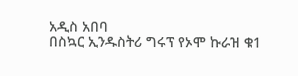አዲስ አበባ
በስኳር ኢንዱስትሪ ግሩፕ የኦሞ ኩራዝ ቁ1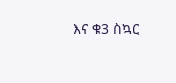እና ቁ3 ስኳር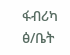ፋብሪካ ፅ/ቤት